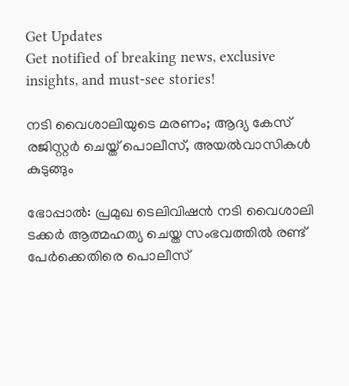Get Updates
Get notified of breaking news, exclusive insights, and must-see stories!

നടി വൈശാലിയുടെ മരണം; ആദ്യ കേസ് രജിസ്റ്റര്‍ ചെയ്ത് പൊലീസ്, അയല്‍വാസികള്‍ കുടുങ്ങും

ഭോപ്പാല്‍: പ്രമുഖ ടെലിവിഷന്‍ നടി വൈശാലി ടക്കര്‍ ആത്മഹത്യ ചെയ്ത സംഭവത്തില്‍ രണ്ട് പേര്‍ക്കെതിരെ പൊലീസ്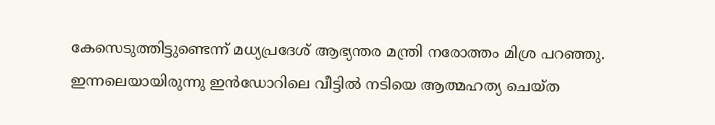കേസെടുത്തിട്ടുണ്ടെന്ന് മധ്യപ്രദേശ് ആഭ്യന്തര മന്ത്രി നരോത്തം മിശ്ര പറഞ്ഞു. ഇന്നലെയായിരുന്നു ഇന്‍ഡോറിലെ വീട്ടില്‍ നടിയെ ആത്മഹത്യ ചെയ്ത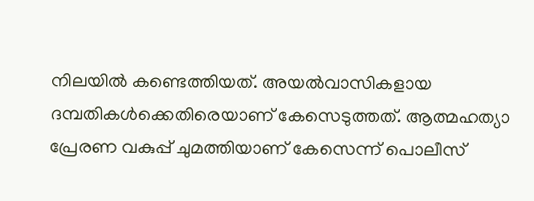നിലയില്‍ കണ്ടെത്തിയത്. അയല്‍വാസികളായ ദമ്പതികള്‍ക്കെതിരെയാണ് കേസെടുത്തത്. ആത്മഹത്യാ പ്രേരണ വകുപ്പ് ചുമത്തിയാണ് കേസെന്ന് പൊലീസ്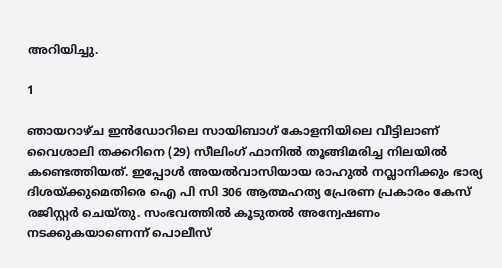അറിയിച്ചു.

1

ഞായറാഴ്ച ഇന്‍ഡോറിലെ സായിബാഗ് കോളനിയിലെ വീട്ടിലാണ് വൈശാലി തക്കറിനെ (29) സീലിംഗ് ഫാനില്‍ തൂങ്ങിമരിച്ച നിലയില്‍ കണ്ടെത്തിയത്. ഇപ്പോള്‍ അയല്‍വാസിയായ രാഹുല്‍ നവ്ലാനിക്കും ഭാര്യ ദിശയ്ക്കുമെതിരെ ഐ പി സി 306 ആത്മഹത്യ പ്രേരണ പ്രകാരം കേസ് രജിസ്റ്റര്‍ ചെയ്തു. സംഭവത്തില്‍ കൂടുതല്‍ അന്വേഷണം നടക്കുകയാണെന്ന് പൊലീസ്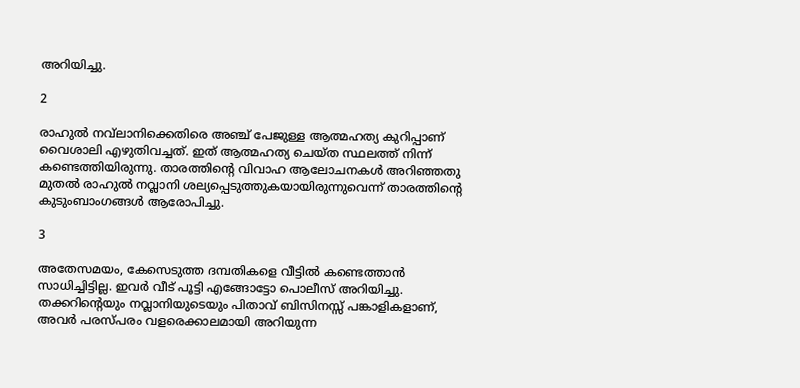അറിയിച്ചു.

2

രാഹുല്‍ നവ്‌ലാനിക്കെതിരെ അഞ്ച് പേജുള്ള ആത്മഹത്യ കുറിപ്പാണ് വൈശാലി എഴുതിവച്ചത്. ഇത് ആത്മഹത്യ ചെയ്ത സ്ഥലത്ത് നിന്ന് കണ്ടെത്തിയിരുന്നു. താരത്തിന്റെ വിവാഹ ആലോചനകള്‍ അറിഞ്ഞതു മുതല്‍ രാഹുല്‍ നവ്ലാനി ശല്യപ്പെടുത്തുകയായിരുന്നുവെന്ന് താരത്തിന്റെ കുടുംബാംഗങ്ങള്‍ ആരോപിച്ചു.

3

അതേസമയം, കേസെടുത്ത ദമ്പതികളെ വീട്ടില്‍ കണ്ടെത്താന്‍ സാധിച്ചിട്ടില്ല. ഇവര്‍ വീട് പൂട്ടി എങ്ങോട്ടോ പൊലീസ് അറിയിച്ചു. തക്കറിന്റെയും നവ്ലാനിയുടെയും പിതാവ് ബിസിനസ്സ് പങ്കാളികളാണ്, അവര്‍ പരസ്പരം വളരെക്കാലമായി അറിയുന്ന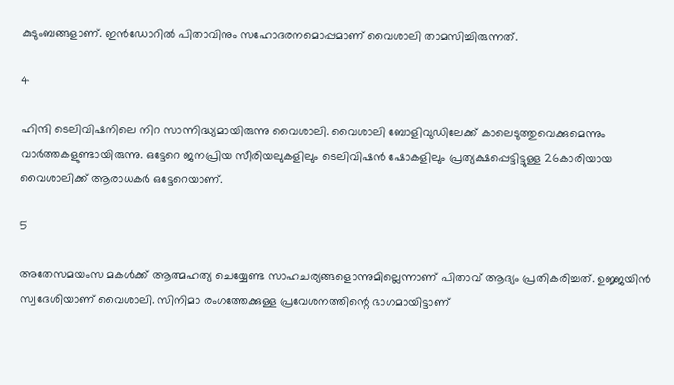കുടുംബങ്ങളാണ്. ഇന്‍ഡോറില്‍ പിതാവിനും സഹോദരനമൊപ്പമാണ് വൈശാലി താമസിച്ചിരുന്നത്.

4

ഹിന്ദി ടെലിവിഷനിലെ നിറ സാന്നിദ്ധ്യമായിരുന്നു വൈശാലി. വൈശാലി ബോളിവുഡിലേക്ക് കാലെടുത്തുവെക്കുമെന്നും വാര്‍ത്തകളുണ്ടായിരുന്നു. ഒട്ടേറെ ജനപ്രിയ സീരിയലുകളിലും ടെലിവിഷന്‍ ഷോകളിലും പ്രത്യക്ഷപ്പെട്ടിട്ടുള്ള 26കാരിയായ വൈശാലിക്ക് ആരാധകര്‍ ഒട്ടേറെയാണ്.

5

അതേസമയംസ മകള്‍ക്ക് ആത്മഹത്യ ചെയ്യേണ്ട സാഹചര്യങ്ങളൊന്നുമില്ലെന്നാണ് പിതാവ് ആദ്യം പ്രതികരിച്ചത്. ഉജ്ജയിന്‍ സ്വദേശിയാണ് വൈശാലി. സിനിമാ രംഗത്തേക്കുള്ള പ്രവേശനത്തിന്റെ ഭാഗമായിട്ടാണ്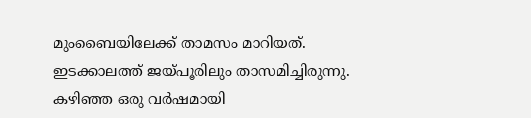മുംബൈയിലേക്ക് താമസം മാറിയത്. ഇടക്കാലത്ത് ജയ്പൂരിലും താസമിച്ചിരുന്നു. കഴിഞ്ഞ ഒരു വര്‍ഷമായി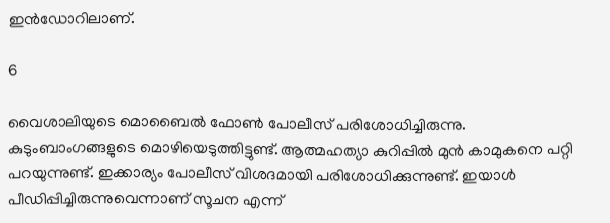ഇന്‍ഡോറിലാണ്.

6

വൈശാലിയുടെ മൊബൈല്‍ ഫോണ്‍ പോലീസ് പരിശോധിച്ചിരുന്നു. കുടുംബാംഗങ്ങളുടെ മൊഴിയെടുത്തിട്ടുണ്ട്. ആത്മഹത്യാ കുറിപ്പില്‍ മുന്‍ കാമുകനെ പറ്റി പറയുന്നുണ്ട്. ഇക്കാര്യം പോലീസ് വിശദമായി പരിശോധിക്കുന്നുണ്ട്. ഇയാള്‍ പീഡിപ്പിച്ചിരുന്നുവെന്നാണ് സൂചന എന്ന്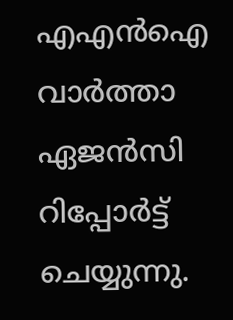എഎന്‍ഐ വാര്‍ത്താ ഏജന്‍സി റിപ്പോര്‍ട്ട് ചെയ്യുന്നു.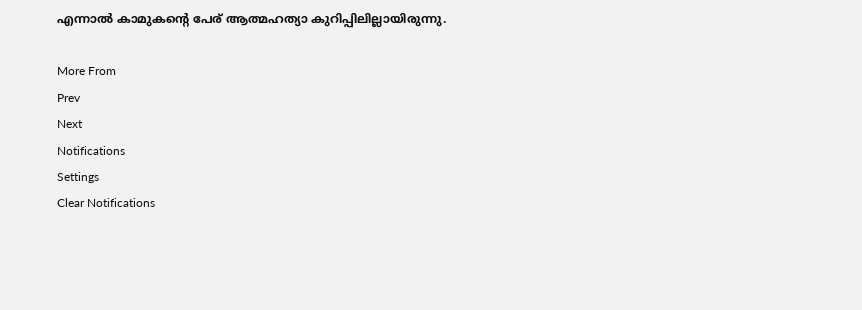എന്നാല്‍ കാമുകന്റെ പേര് ആത്മഹത്യാ കുറിപ്പിലില്ലായിരുന്നു.

More From
Prev
Next
Notifications
Settings
Clear Notifications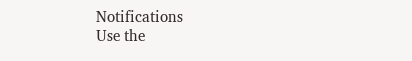Notifications
Use the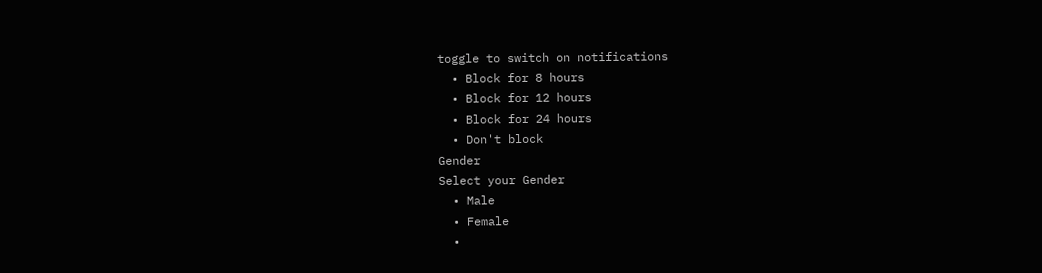toggle to switch on notifications
  • Block for 8 hours
  • Block for 12 hours
  • Block for 24 hours
  • Don't block
Gender
Select your Gender
  • Male
  • Female
  •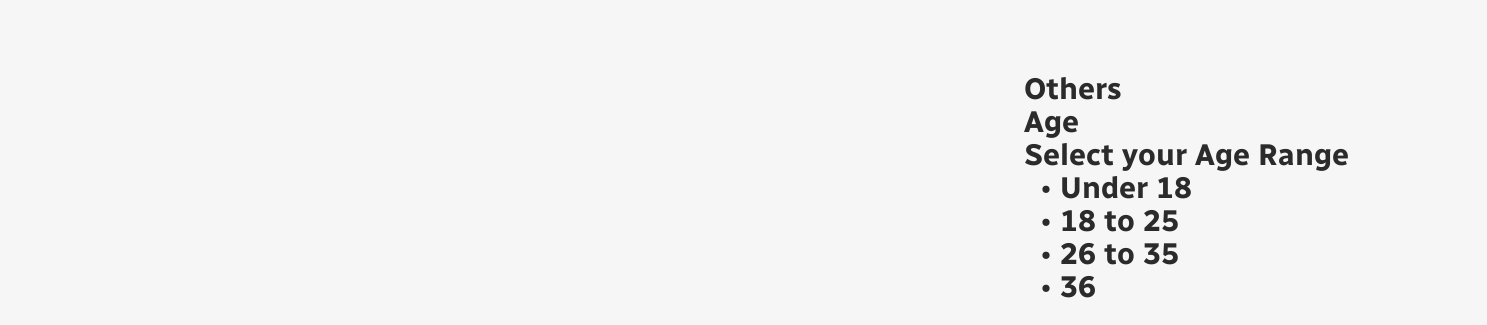Others
Age
Select your Age Range
  • Under 18
  • 18 to 25
  • 26 to 35
  • 36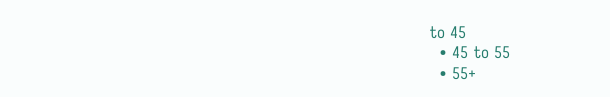to 45
  • 45 to 55
  • 55+